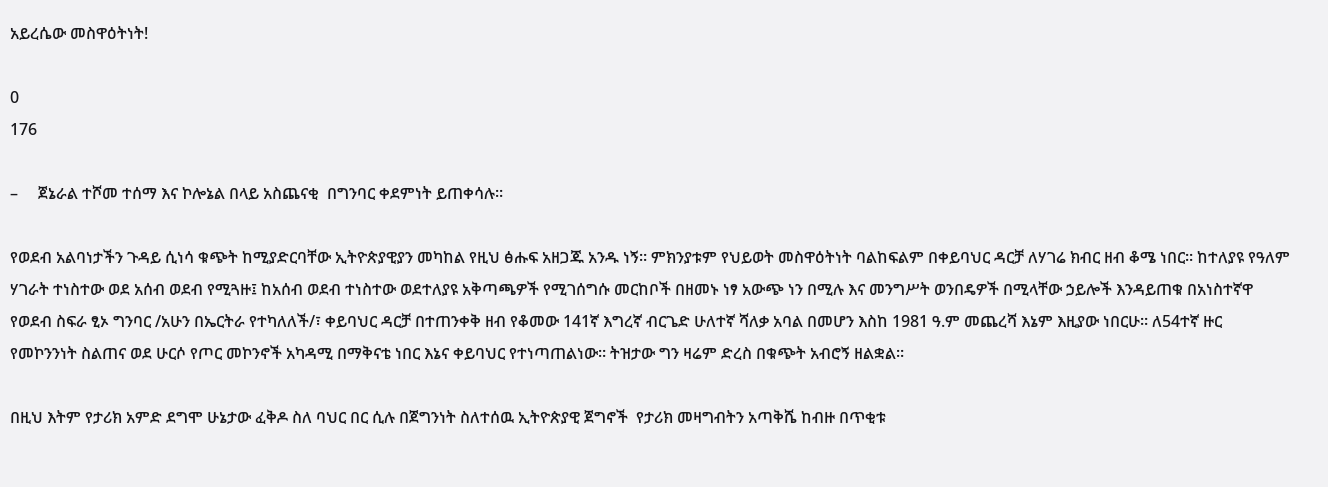አይረሴው መስዋዕትነት!

0
176

–     ጀኔራል ተሾመ ተሰማ እና ኮሎኔል በላይ አስጨናቂ  በግንባር ቀደምነት ይጠቀሳሉ።

የወደብ አልባነታችን ጉዳይ ሲነሳ ቁጭት ከሚያድርባቸው ኢትዮጵያዊያን መካከል የዚህ ፅሑፍ አዘጋጁ አንዱ ነኝ። ምክንያቱም የህይወት መስዋዕትነት ባልከፍልም በቀይባህር ዳርቻ ለሃገሬ ክብር ዘብ ቆሜ ነበር። ከተለያዩ የዓለም ሃገራት ተነስተው ወደ አሰብ ወደብ የሚጓዙ፤ ከአሰብ ወደብ ተነስተው ወደተለያዩ አቅጣጫዎች የሚገሰግሱ መርከቦች በዘመኑ ነፃ አውጭ ነን በሚሉ እና መንግሥት ወንበዴዎች በሚላቸው ኃይሎች እንዳይጠቁ በአነስተኛዋ የወደብ ስፍራ ፂኦ ግንባር /አሁን በኤርትራ የተካለለች/፣ ቀይባህር ዳርቻ በተጠንቀቅ ዘብ የቆመው 141ኛ እግረኛ ብርጌድ ሁለተኛ ሻለቃ አባል በመሆን እስከ 1981 ዓ.ም መጨረሻ እኔም እዚያው ነበርሁ። ለ54ተኛ ዙር የመኮንንነት ስልጠና ወደ ሁርሶ የጦር መኮንኖች አካዳሚ በማቅናቴ ነበር እኔና ቀይባህር የተነጣጠልነው። ትዝታው ግን ዛሬም ድረስ በቁጭት አብሮኝ ዘልቋል።

በዚህ እትም የታሪክ አምድ ደግሞ ሁኔታው ፈቅዶ ስለ ባህር በር ሲሉ በጀግንነት ስለተሰዉ ኢትዮጵያዊ ጀግኖች  የታሪክ መዛግብትን አጣቅሼ ከብዙ በጥቂቱ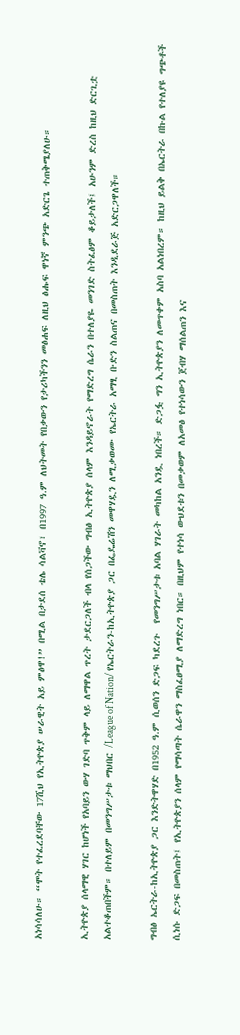አነሳሳለሁ። “ሞት የተፈረደባቸው 17ሺህ የኢትዮጵያ ሠራዊት አይ ምፅዋ!” በሚል በታደሰ ቴሌ ሳልቫኖ፣ በ1997 ዓ.ም ለህትመት የበቃውን የታሪካችንን መፅሐፍ ለዚህ ፅሑፍ ዋነኛ ምንጭ አድርጌ ተጠቅሜያለሁ።

ኢትዮጵያ ሰላማዊ ሃገር ከሆነች የአባይን ውሃ ገድባ ጥቅም ላይ ለማዋል ጥረት ታደርጋለች ብላ የሰጋችው ግብፅ ኢትዮጵያ ሰላም እንዳይኖራት የማድረግ ሴራን በተለያዬ መንገድ ስትፈፅም ቆይታለች፤ አሁንም ድረስ ከዚህ ድርጊቷ አልተቆጠበችም። በተለይም በመንግሥታቱ ማህበር /League of Nation/ የኤርትራን-ከኢትዮጵያ ጋር በፌዴሬሽን መዋሃዷን ለሚቃወሙ የኤርትራ አማፂ ቡድን ስልጠና በመስጠት እንዲደራጅ አድርጋዋለች።

ግብፅ ኤርትራ-ከኢትዮጵያ ጋር እንድትዋሃድ በ1952 ዓ.ም ሲወሰን ድጋፍ ካደረጉ  የመንግሥታቱ አባል ሃገራት መካከል አንዷ ነበረች። ድጋፏ ግን ኢትዮጵያን ለመጥቀም አስባ አልነበረም። ከዚህ ይልቅ በኤርትራ በኩል የተለያዩ ግጭቶች ሲነሱ ድጋፍ በመስጠት፤ የኢትዮጵያን ሰላም የማሳጣት ሴራዋን ማስፈፀሚያ ለማድረግ ነበር። በዚህም የተነሳ ውህደቱን በመቃወም ለአመፅ የተነሳውን ጀብሃ ማሰልጠን እና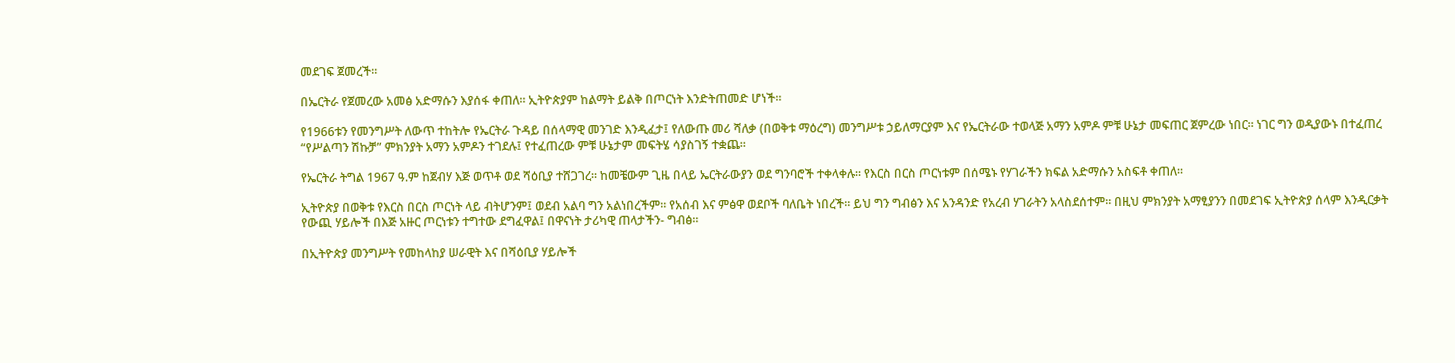መደገፍ ጀመረች።

በኤርትራ የጀመረው አመፅ አድማሱን እያሰፋ ቀጠለ። ኢትዮጵያም ከልማት ይልቅ በጦርነት እንድትጠመድ ሆነች።

የ1966ቱን የመንግሥት ለውጥ ተከትሎ የኤርትራ ጉዳይ በሰላማዊ መንገድ እንዲፈታ፤ የለውጡ መሪ ሻለቃ (በወቅቱ ማዕረግ) መንግሥቱ ኃይለማርያም እና የኤርትራው ተወላጅ አማን አምዶ ምቹ ሁኔታ መፍጠር ጀምረው ነበር። ነገር ግን ወዲያውኑ በተፈጠረ “የሥልጣን ሽኩቻ” ምክንያት አማን አምዶን ተገደሉ፤ የተፈጠረው ምቹ ሁኔታም መፍትሄ ሳያስገኝ ተቋጨ።

የኤርትራ ትግል 1967 ዓ.ም ከጀብሃ እጅ ወጥቶ ወደ ሻዕቢያ ተሸጋገረ። ከመቼውም ጊዜ በላይ ኤርትራውያን ወደ ግንባሮች ተቀላቀሉ። የእርስ በርስ ጦርነቱም በሰሜኑ የሃገራችን ክፍል አድማሱን አስፍቶ ቀጠለ።

ኢትዮጵያ በወቅቱ የእርስ በርስ ጦርነት ላይ ብትሆንም፤ ወደብ አልባ ግን አልነበረችም። የአሰብ እና ምፅዋ ወደቦች ባለቤት ነበረች። ይህ ግን ግብፅን እና አንዳንድ የአረብ ሃገራትን አላስደሰተም። በዚህ ምክንያት አማፂያንን በመደገፍ ኢትዮጵያ ሰላም እንዲርቃት የውጪ ሃይሎች በእጅ አዙር ጦርነቱን ተግተው ደግፈዋል፤ በዋናነት ታሪካዊ ጠላታችን- ግብፅ።

በኢትዮጵያ መንግሥት የመከላከያ ሠራዊት እና በሻዕቢያ ሃይሎች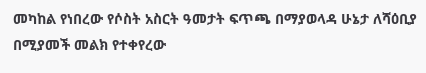መካከል የነበረው የሶስት አስርት ዓመታት ፍጥጫ በማያወላዳ ሁኔታ ለሻዕቢያ በሚያመች መልክ የተቀየረው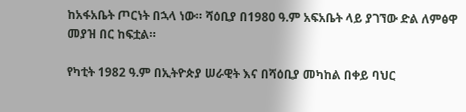ከአፋአቤት ጦርነት በኋላ ነው። ሻዕቢያ በ1980 ዓ.ም አፍአቤት ላይ ያገኘው ድል ለምፅዋ መያዝ በር ከፍቷል።

የካቲት 1982 ዓ.ም በኢትዮጵያ ሠራዊት እና በሻዕቢያ መካከል በቀይ ባህር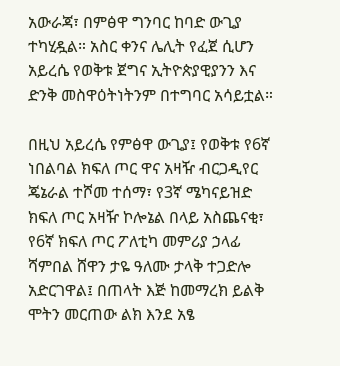አውራጃ፣ በምፅዋ ግንባር ከባድ ውጊያ ተካሂዷል። አስር ቀንና ሌሊት የፈጀ ሲሆን አይረሴ የወቅቱ ጀግና ኢትዮጵያዊያንን እና ድንቅ መስዋዕትነትንም በተግባር አሳይቷል።

በዚህ አይረሴ የምፅዋ ውጊያ፤ የወቅቱ የ6ኛ ነበልባል ክፍለ ጦር ዋና አዛዥ ብርጋዲየር ጄኔራል ተሾመ ተሰማ፣ የ3ኛ ሜካናይዝድ ክፍለ ጦር አዛዥ ኮሎኔል በላይ አስጨናቂ፣ የ6ኛ ክፍለ ጦር ፖለቲካ መምሪያ ኃላፊ ሻምበል ሸዋን ታዬ ዓለሙ ታላቅ ተጋድሎ አድርገዋል፤ በጠላት እጅ ከመማረክ ይልቅ ሞትን መርጠው ልክ እንደ አፄ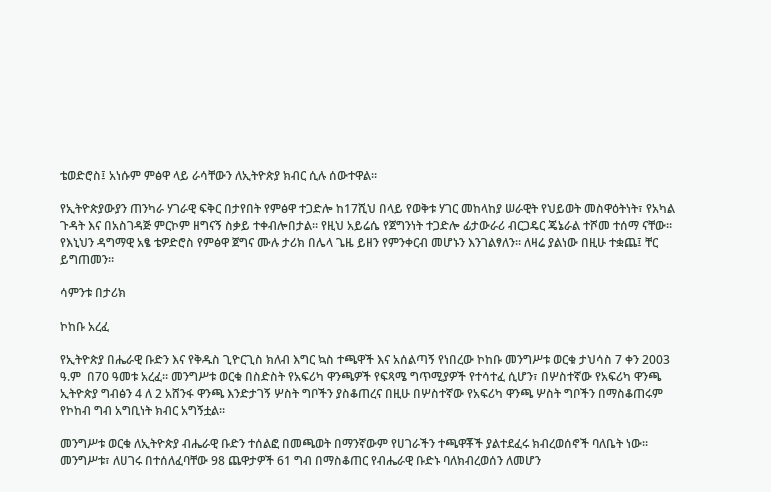ቴወድሮስ፤ አነሱም ምፅዋ ላይ ራሳቸውን ለኢትዮጵያ ክብር ሲሉ ሰውተዋል።

የኢትዮጵያውያን ጠንካራ ሃገራዊ ፍቅር በታየበት የምፅዋ ተጋድሎ ከ17ሺህ በላይ የወቅቱ ሃገር መከላከያ ሠራዊት የህይወት መስዋዕትነት፣ የአካል ጉዳት እና በአስገዳጅ ምርኮም ዘግናኝ ስቃይ ተቀብሎበታል። የዚህ አይሬሴ የጀግንነት ተጋድሎ ፊታውራሪ ብርጋዴር ጄኔራል ተሾመ ተሰማ ናቸው። የእኒህን ዳግማዊ አፄ ቴዎድሮስ የምፅዋ ጀግና ሙሉ ታሪክ በሌላ ጌዜ ይዘን የምንቀርብ መሆኑን እንገልፃለን። ለዛሬ ያልነው በዚሁ ተቋጨ፤ ቸር ይግጠመን።

ሳምንቱ በታሪክ

ኮከቡ አረፈ

የኢትዮጵያ በሔራዊ ቡድን እና የቅዱስ ጊዮርጊስ ክለብ እግር ኳስ ተጫዋች እና አሰልጣኝ የነበረው ኮከቡ መንግሥቱ ወርቁ ታህሳስ 7 ቀን 2003 ዓ.ም  በ70 ዓመቱ አረፈ። መንግሥቱ ወርቁ በስድስት የአፍሪካ ዋንጫዎች የፍጻሜ ግጥሚያዎች የተሳተፈ ሲሆን፣ በሦስተኛው የአፍሪካ ዋንጫ ኢትዮጵያ ግብፅን 4 ለ 2 አሸንፋ ዋንጫ እንድታገኝ ሦስት ግቦችን ያስቆጠረና በዚሁ በሦስተኛው የአፍሪካ ዋንጫ ሦስት ግቦችን በማስቆጠሩም የኮከብ ግብ አግቢነት ክብር አግኝቷል፡፡

መንግሥቱ ወርቁ ለኢትዮጵያ ብሔራዊ ቡድን ተሰልፎ በመጫወት በማንኛውም የሀገራችን ተጫዋቾች ያልተደፈሩ ክብረወሰኖች ባለቤት ነው። መንግሥቱ፣ ለሀገሩ በተሰለፈባቸው 98 ጨዋታዎች 61 ግብ በማስቆጠር የብሔራዊ ቡድኑ ባለክብረወሰን ለመሆን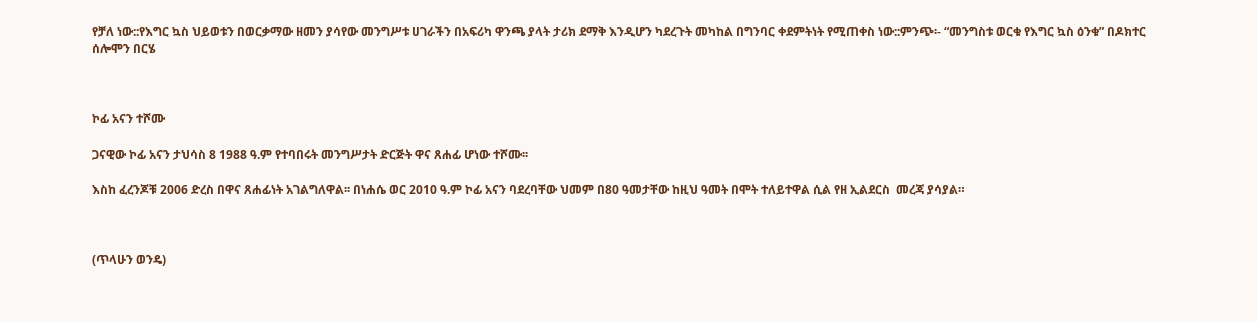የቻለ ነው::የእግር ኳስ ህይወቱን በወርቃማው ዘመን ያሳየው መንግሥቱ ሀገራችን በአፍሪካ ዋንጫ ያላት ታሪክ ደማቅ እንዲሆን ካደረጉት መካከል በግንባር ቀደምትነት የሚጠቀስ ነው::ምንጭ፡- “መንግስቱ ወርቁ የእግር ኳስ ዕንቁ” በዶክተር ሰሎሞን በርሄ



ኮፊ አናን ተሾሙ

ጋናዊው ኮፊ አናን ታህሳስ 8 1988 ዓ.ም የተባበሩት መንግሥታት ድርጅት ዋና ጸሐፊ ሆነው ተሾሙ፡፡

እስከ ፈረንጆቹ 2006 ድረስ በዋና ጸሐፊነት አገልግለዋል፡፡ በነሐሴ ወር 2010 ዓ.ም ኮፊ አናን ባደረባቸው ህመም በ80 ዓመታቸው ከዚህ ዓመት በሞት ተለይተዋል ሲል የዘ ኢልደርስ  መረጃ ያሳያል።



(ጥላሁን ወንዴ)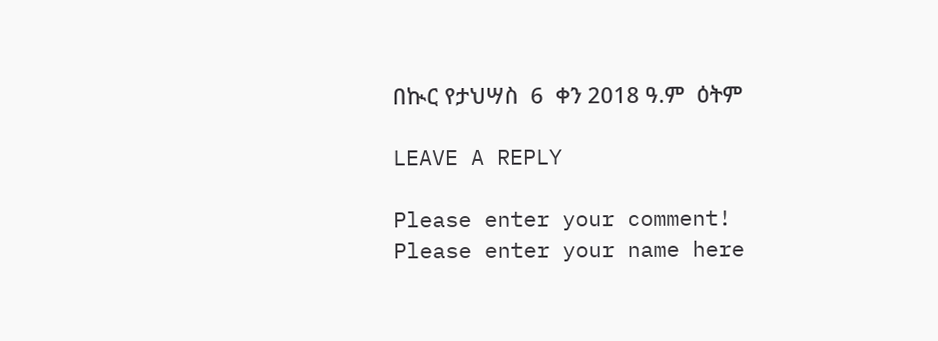በኲር የታህሣስ  6  ቀን 2018 ዓ.ም  ዕትም

LEAVE A REPLY

Please enter your comment!
Please enter your name here